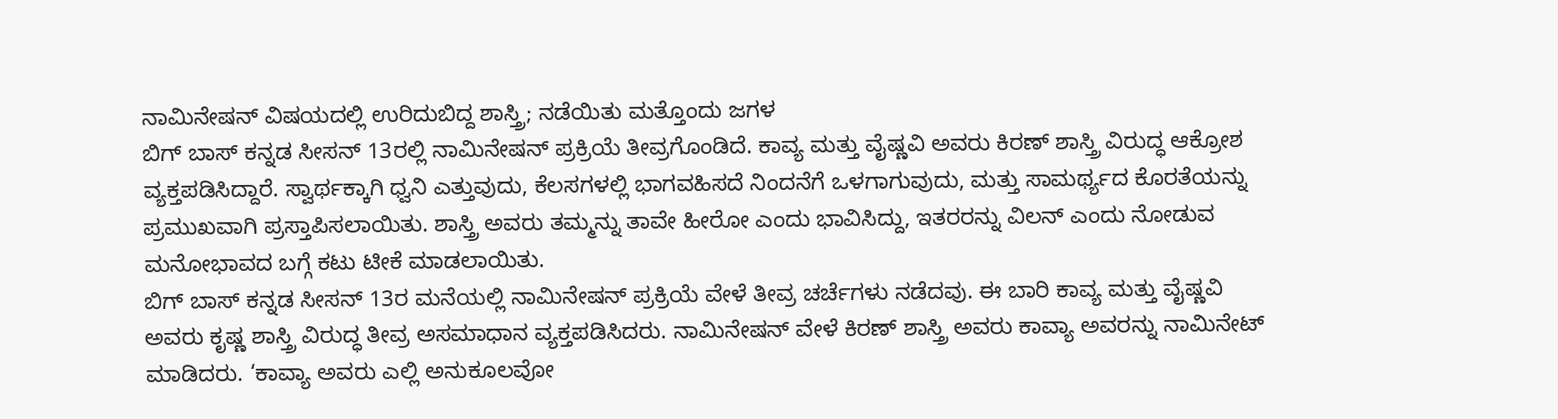ನಾಮಿನೇಷನ್ ವಿಷಯದಲ್ಲಿ ಉರಿದುಬಿದ್ದ ಶಾಸ್ತ್ರಿ; ನಡೆಯಿತು ಮತ್ತೊಂದು ಜಗಳ
ಬಿಗ್ ಬಾಸ್ ಕನ್ನಡ ಸೀಸನ್ 13ರಲ್ಲಿ ನಾಮಿನೇಷನ್ ಪ್ರಕ್ರಿಯೆ ತೀವ್ರಗೊಂಡಿದೆ. ಕಾವ್ಯ ಮತ್ತು ವೈಷ್ಣವಿ ಅವರು ಕಿರಣ್ ಶಾಸ್ತ್ರಿ ವಿರುದ್ಧ ಆಕ್ರೋಶ ವ್ಯಕ್ತಪಡಿಸಿದ್ದಾರೆ. ಸ್ವಾರ್ಥಕ್ಕಾಗಿ ಧ್ವನಿ ಎತ್ತುವುದು, ಕೆಲಸಗಳಲ್ಲಿ ಭಾಗವಹಿಸದೆ ನಿಂದನೆಗೆ ಒಳಗಾಗುವುದು, ಮತ್ತು ಸಾಮರ್ಥ್ಯದ ಕೊರತೆಯನ್ನು ಪ್ರಮುಖವಾಗಿ ಪ್ರಸ್ತಾಪಿಸಲಾಯಿತು. ಶಾಸ್ತ್ರಿ ಅವರು ತಮ್ಮನ್ನು ತಾವೇ ಹೀರೋ ಎಂದು ಭಾವಿಸಿದ್ದು, ಇತರರನ್ನು ವಿಲನ್ ಎಂದು ನೋಡುವ ಮನೋಭಾವದ ಬಗ್ಗೆ ಕಟು ಟೀಕೆ ಮಾಡಲಾಯಿತು.
ಬಿಗ್ ಬಾಸ್ ಕನ್ನಡ ಸೀಸನ್ 13ರ ಮನೆಯಲ್ಲಿ ನಾಮಿನೇಷನ್ ಪ್ರಕ್ರಿಯೆ ವೇಳೆ ತೀವ್ರ ಚರ್ಚೆಗಳು ನಡೆದವು. ಈ ಬಾರಿ ಕಾವ್ಯ ಮತ್ತು ವೈಷ್ಣವಿ ಅವರು ಕೃಷ್ಣ ಶಾಸ್ತ್ರಿ ವಿರುದ್ಧ ತೀವ್ರ ಅಸಮಾಧಾನ ವ್ಯಕ್ತಪಡಿಸಿದರು. ನಾಮಿನೇಷನ್ ವೇಳೆ ಕಿರಣ್ ಶಾಸ್ತ್ರಿ ಅವರು ಕಾವ್ಯಾ ಅವರನ್ನು ನಾಮಿನೇಟ್ ಮಾಡಿದರು. ‘ಕಾವ್ಯಾ ಅವರು ಎಲ್ಲಿ ಅನುಕೂಲವೋ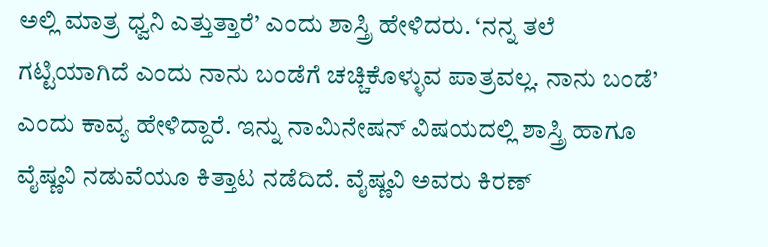ಅಲ್ಲಿ ಮಾತ್ರ ಧ್ವನಿ ಎತ್ತುತ್ತಾರೆ’ ಎಂದು ಶಾಸ್ತ್ರಿ ಹೇಳಿದರು. ‘ನನ್ನ ತಲೆ ಗಟ್ಟಿಯಾಗಿದೆ ಎಂದು ನಾನು ಬಂಡೆಗೆ ಚಚ್ಚಿಕೊಳ್ಳುವ ಪಾತ್ರವಲ್ಲ. ನಾನು ಬಂಡೆ’ ಎಂದು ಕಾವ್ಯ ಹೇಳಿದ್ದಾರೆ. ಇನ್ನು ನಾಮಿನೇಷನ್ ವಿಷಯದಲ್ಲಿ ಶಾಸ್ತ್ರಿ ಹಾಗೂ ವೈಷ್ಣವಿ ನಡುವೆಯೂ ಕಿತ್ತಾಟ ನಡೆದಿದೆ. ವೈಷ್ಣವಿ ಅವರು ಕಿರಣ್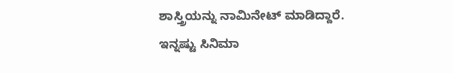ಶಾಸ್ತ್ರಿಯನ್ನು ನಾಮಿನೇಟ್ ಮಾಡಿದ್ದಾರೆ.
ಇನ್ನಷ್ಟು ಸಿನಿಮಾ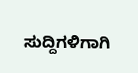ಸುದ್ದಿಗಳಿಗಾಗಿ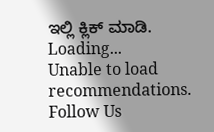ಇಲ್ಲಿ ಕ್ಲಿಕ್ ಮಾಡಿ.
Loading...
Unable to load recommendations.
Follow Us